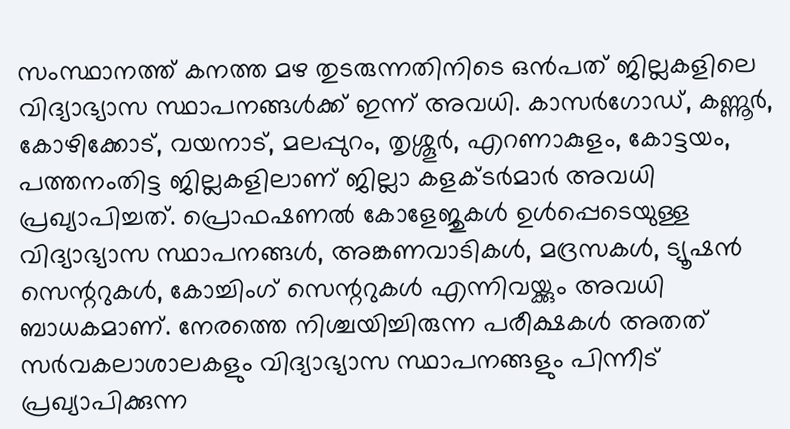സംസ്ഥാനത്ത് കനത്ത മഴ തുടരുന്നതിനിടെ ഒൻപത് ജില്ലകളിലെ വിദ്യാഭ്യാസ സ്ഥാപനങ്ങൾക്ക് ഇന്ന് അവധി. കാസർഗോഡ്, കണ്ണൂർ, കോഴിക്കോട്, വയനാട്, മലപ്പുറം, തൃശ്ശൂർ, എറണാകുളം, കോട്ടയം, പത്തനംതിട്ട ജില്ലകളിലാണ് ജില്ലാ കളക്ടർമാർ അവധി പ്രഖ്യാപിച്ചത്. പ്രൊഫഷണൽ കോളേജുകൾ ഉൾപ്പെടെയുള്ള വിദ്യാഭ്യാസ സ്ഥാപനങ്ങൾ, അങ്കണവാടികൾ, മദ്രസകൾ, ട്യൂഷൻ സെന്ററുകൾ, കോച്ചിംഗ് സെന്ററുകൾ എന്നിവയ്ക്കും അവധി ബാധകമാണ്. നേരത്തെ നിശ്ചയിച്ചിരുന്ന പരീക്ഷകൾ അതത് സർവകലാശാലകളും വിദ്യാഭ്യാസ സ്ഥാപനങ്ങളും പിന്നീട് പ്രഖ്യാപിക്കുന്ന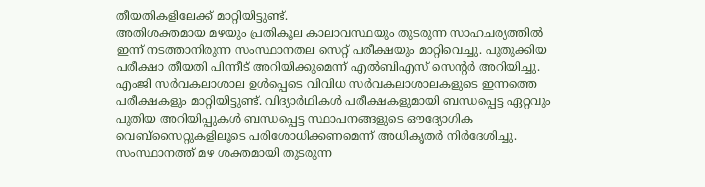തീയതികളിലേക്ക് മാറ്റിയിട്ടുണ്ട്.
അതിശക്തമായ മഴയും പ്രതികൂല കാലാവസ്ഥയും തുടരുന്ന സാഹചര്യത്തിൽ ഇന്ന് നടത്താനിരുന്ന സംസ്ഥാനതല സെറ്റ് പരീക്ഷയും മാറ്റിവെച്ചു. പുതുക്കിയ പരീക്ഷാ തീയതി പിന്നീട് അറിയിക്കുമെന്ന് എൽബിഎസ് സെന്റർ അറിയിച്ചു. എംജി സർവകലാശാല ഉൾപ്പെടെ വിവിധ സർവകലാശാലകളുടെ ഇന്നത്തെ പരീക്ഷകളും മാറ്റിയിട്ടുണ്ട്. വിദ്യാർഥികൾ പരീക്ഷകളുമായി ബന്ധപ്പെട്ട ഏറ്റവും പുതിയ അറിയിപ്പുകൾ ബന്ധപ്പെട്ട സ്ഥാപനങ്ങളുടെ ഔദ്യോഗിക വെബ്സൈറ്റുകളിലൂടെ പരിശോധിക്കണമെന്ന് അധികൃതർ നിർദേശിച്ചു.
സംസ്ഥാനത്ത് മഴ ശക്തമായി തുടരുന്ന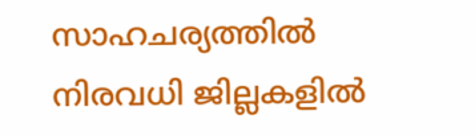സാഹചര്യത്തിൽ നിരവധി ജില്ലകളിൽ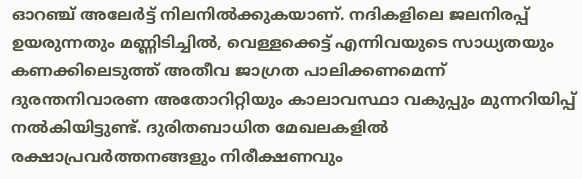ഓറഞ്ച് അലേർട്ട് നിലനിൽക്കുകയാണ്. നദികളിലെ ജലനിരപ്പ് ഉയരുന്നതും മണ്ണിടിച്ചിൽ, വെള്ളക്കെട്ട് എന്നിവയുടെ സാധ്യതയും കണക്കിലെടുത്ത് അതീവ ജാഗ്രത പാലിക്കണമെന്ന് ദുരന്തനിവാരണ അതോറിറ്റിയും കാലാവസ്ഥാ വകുപ്പും മുന്നറിയിപ്പ് നൽകിയിട്ടുണ്ട്. ദുരിതബാധിത മേഖലകളിൽ രക്ഷാപ്രവർത്തനങ്ങളും നിരീക്ഷണവും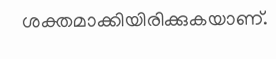ശക്തമാക്കിയിരിക്കുകയാണ്.